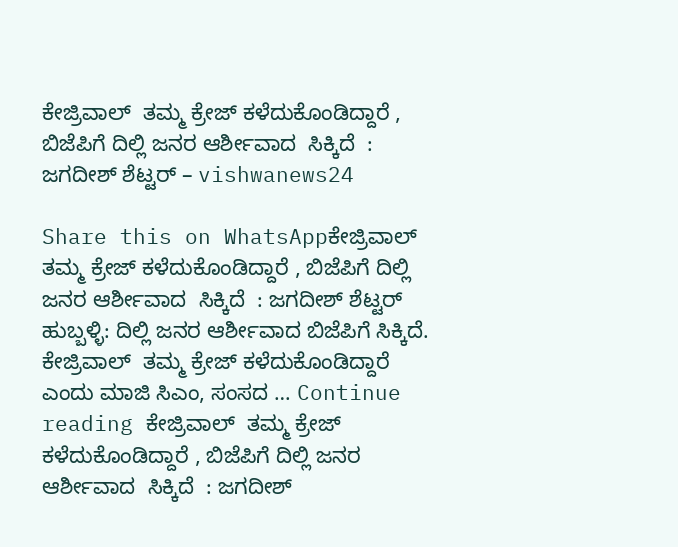ಕೇಜ್ರಿವಾಲ್  ತಮ್ಮ ಕ್ರೇಜ್ ಕಳೆದುಕೊಂಡಿದ್ದಾರೆ , ಬಿಜೆಪಿಗೆ ದಿಲ್ಲಿ ಜನರ ಆರ್ಶೀವಾದ  ಸಿಕ್ಕಿದೆ  : ಜಗದೀಶ್ ಶೆಟ್ಟರ್ – vishwanews24

Share this on WhatsAppಕೇಜ್ರಿವಾಲ್  ತಮ್ಮ ಕ್ರೇಜ್ ಕಳೆದುಕೊಂಡಿದ್ದಾರೆ , ಬಿಜೆಪಿಗೆ ದಿಲ್ಲಿ ಜನರ ಆರ್ಶೀವಾದ  ಸಿಕ್ಕಿದೆ  : ಜಗದೀಶ್ ಶೆಟ್ಟರ್ ಹುಬ್ಬಳ್ಳಿ: ದಿಲ್ಲಿ ಜನರ ಆರ್ಶೀವಾದ ಬಿಜೆಪಿಗೆ ಸಿಕ್ಕಿದೆ. ಕೇಜ್ರಿವಾಲ್  ತಮ್ಮ ಕ್ರೇಜ್ ಕಳೆದುಕೊಂಡಿದ್ದಾರೆ ಎಂದು ಮಾಜಿ ಸಿಎಂ, ಸಂಸದ … Continue reading ಕೇಜ್ರಿವಾಲ್  ತಮ್ಮ ಕ್ರೇಜ್ ಕಳೆದುಕೊಂಡಿದ್ದಾರೆ , ಬಿಜೆಪಿಗೆ ದಿಲ್ಲಿ ಜನರ ಆರ್ಶೀವಾದ  ಸಿಕ್ಕಿದೆ  : ಜಗದೀಶ್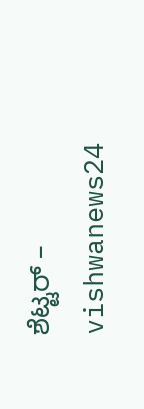ಶೆಟ್ಟರ್ – vishwanews24